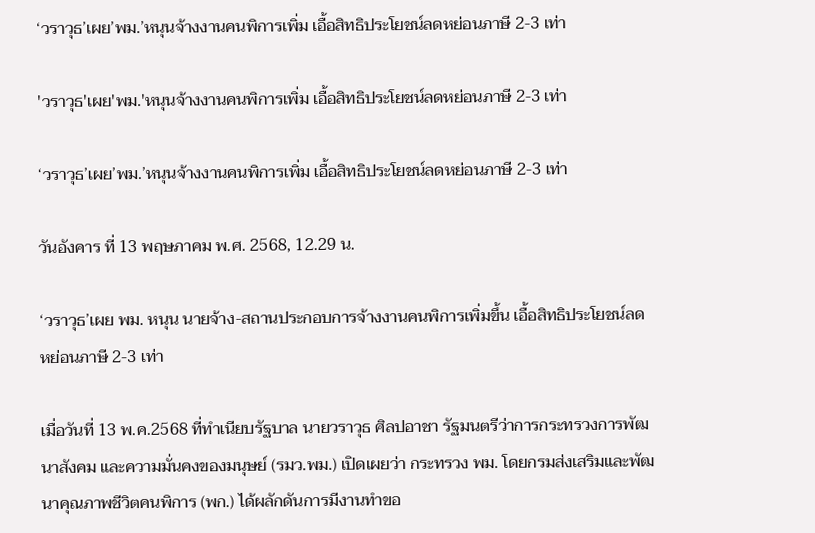‘วราวุธ’เผย’พม.’หนุนจ้างงานคนพิการเพิ่ม เอื้อสิทธิประโยชน์ลดหย่อนภาษี 2-3 เท่า

'วราวุธ'เผย'พม.'หนุนจ้างงานคนพิการเพิ่ม เอื้อสิทธิประโยชน์ลดหย่อนภาษี 2-3 เท่า

‘วราวุธ’เผย’พม.’หนุนจ้างงานคนพิการเพิ่ม เอื้อสิทธิประโยชน์ลดหย่อนภาษี 2-3 เท่า

วันอังคาร ที่ 13 พฤษภาคม พ.ศ. 2568, 12.29 น.

‘วราวุธ’เผย พม. หนุน นายจ้าง-สถานประกอบการจ้างงานคนพิการเพิ่มขึ้น เอื้อสิทธิประโยชน์ลดหย่อนภาษี 2-3 เท่า

เมื่อวันที่ 13 พ.ค.2568 ที่ทำเนียบรัฐบาล นายวราวุธ ศิลปอาชา รัฐมนตรีว่าการกระทรวงการพัฒนาสังคม และความมั่นคงของมนุษย์ (รมว.พม.) เปิดเผยว่า กระทรวง พม. โดยกรมส่งเสริมและพัฒนาคุณภาพชีวิตคนพิการ (พก.) ได้ผลักดันการมีงานทำขอ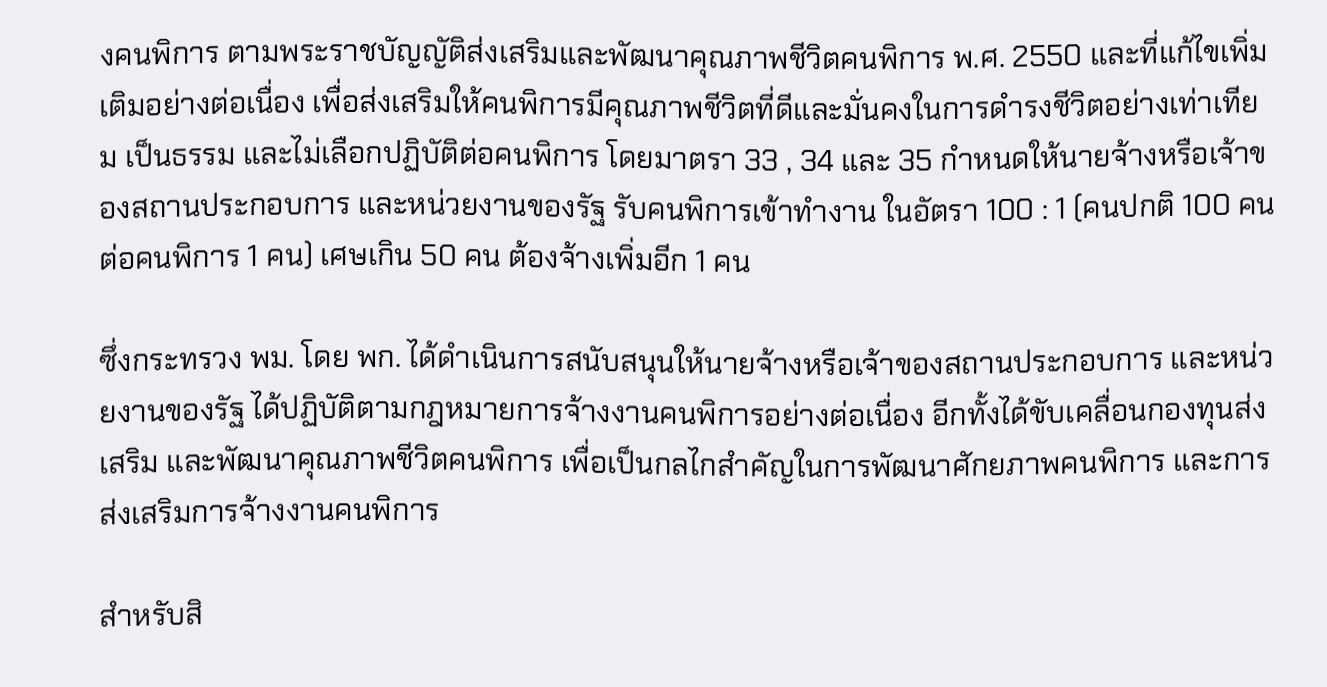งคนพิการ ตามพระราชบัญญัติส่งเสริมและพัฒนาคุณภาพชีวิตคนพิการ พ.ศ. 2550 และที่แก้ไขเพิ่มเติมอย่างต่อเนื่อง เพื่อส่งเสริมให้คนพิการมีคุณภาพชีวิตที่ดีและมั่นคงในการดำรงชีวิตอย่างเท่าเทียม เป็นธรรม และไม่เลือกปฏิบัติต่อคนพิการ โดยมาตรา 33 , 34 และ 35 กำหนดให้นายจ้างหรือเจ้าของสถานประกอบการ และหน่วยงานของรัฐ รับคนพิการเข้าทำงาน ในอัตรา 100 : 1 (คนปกติ 100 คน ต่อคนพิการ 1 คน) เศษเกิน 50 คน ต้องจ้างเพิ่มอีก 1 คน

ซึ่งกระทรวง พม. โดย พก. ได้ดำเนินการสนับสนุนให้นายจ้างหรือเจ้าของสถานประกอบการ และหน่วยงานของรัฐ ได้ปฏิบัติตามกฎหมายการจ้างงานคนพิการอย่างต่อเนื่อง อีกทั้งได้ขับเคลื่อนกองทุนส่งเสริม และพัฒนาคุณภาพชีวิตคนพิการ เพื่อเป็นกลไกสำคัญในการพัฒนาศักยภาพคนพิการ และการส่งเสริมการจ้างงานคนพิการ

สำหรับสิ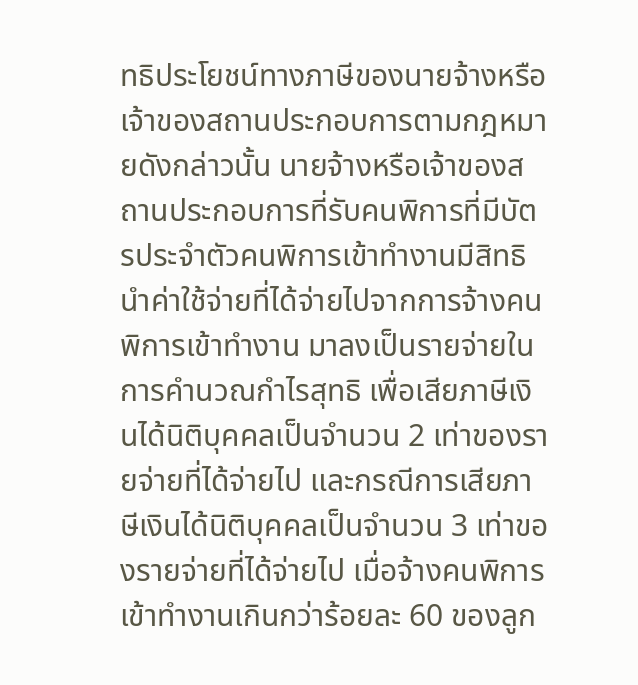ทธิประโยชน์ทางภาษีของนายจ้างหรือเจ้าของสถานประกอบการตามกฎหมายดังกล่าวนั้น นายจ้างหรือเจ้าของสถานประกอบการที่รับคนพิการที่มีบัตรประจําตัวคนพิการเข้าทํางานมีสิทธินําค่าใช้จ่ายที่ได้จ่ายไปจากการจ้างคนพิการเข้าทํางาน มาลงเป็นรายจ่ายในการคํานวณกําไรสุทธิ เพื่อเสียภาษีเงินได้นิติบุคคลเป็นจํานวน 2 เท่าของรายจ่ายที่ได้จ่ายไป และกรณีการเสียภาษีเงินได้นิติบุคคลเป็นจํานวน 3 เท่าของรายจ่ายที่ได้จ่ายไป เมื่อจ้างคนพิการเข้าทํางานเกินกว่าร้อยละ 60 ของลูก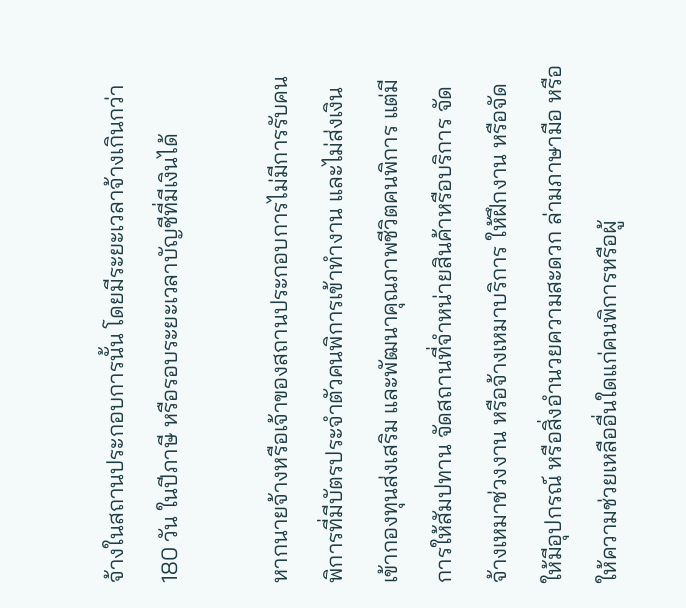จ้างในสถานประกอบการนั้น โดยมีระยะเวลาจ้างเกินกว่า 180 วัน ในปีภาษี หรือรอบระยะเวลาบัญชีที่มีเงินได้

หากนายจ้างหรือเจ้าของสถานประกอบการไม่มีการรับคนพิการที่มีบัตรประจําตัวคนพิการเข้าทํางาน และไม่ส่งเงินเข้ากองทุนส่งเสริม และพัฒนาคุณภาพชีวิตคนพิการ แต่มีการให้สัมปทาน จัดสถานที่จําหน่ายสินค้าหรือบริการ จัดจ้างเหมาช่วงงาน หรือจ้างเหมาบริการ ให้ฝึกงาน หรือจัดให้มีอุปกรณ์ หรือสิ่งอํานวยความสะดวก ล่ามภาษามือ หรือให้ความช่วยเหลืออื่นใดแก่คนพิการหรือผู้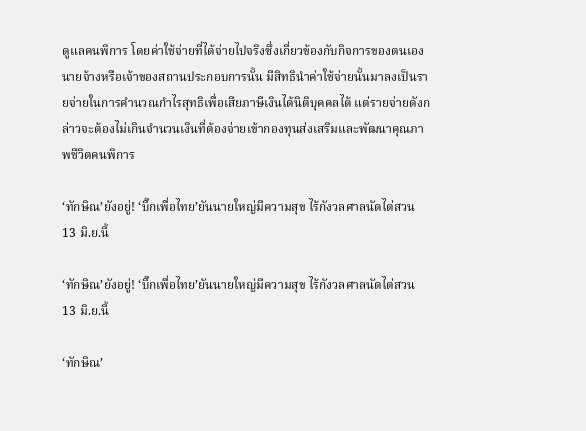ดูแลคนพิการ โดยค่าใช้จ่ายที่ได้จ่ายไปจริงซึ่งเกี่ยวข้องกับกิจการของตนเอง นายจ้างหรือเจ้าของสถานประกอบการนั้น มีสิทธินําค่าใช้จ่ายนั้นมาลงเป็นรายจ่ายในการคํานวณกําไรสุทธิเพื่อเสียภาษีเงินได้นิติบุคคลได้ แต่รายจ่ายดังกล่าวจะต้องไม่เกินจํานวนเงินที่ต้องจ่ายเข้ากองทุนส่งเสริมและพัฒนาคุณภาพชีวิตคนพิการ

‘ทักษิณ’ยังอยู่! ‘บิ๊กเพื่อไทย’ยันนายใหญ่มีความสุข ไร้กังวลศาลนัดไต่สวน 13 มิ.ย.นี้

‘ทักษิณ’ยังอยู่! ‘บิ๊กเพื่อไทย’ยันนายใหญ่มีความสุข ไร้กังวลศาลนัดไต่สวน 13 มิ.ย.นี้

‘ทักษิณ’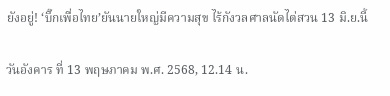ยังอยู่! ‘บิ๊กเพื่อไทย’ยันนายใหญ่มีความสุข ไร้กังวลศาลนัดไต่สวน 13 มิ.ย.นี้

วันอังคาร ที่ 13 พฤษภาคม พ.ศ. 2568, 12.14 น.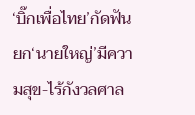‘บิ๊กเพื่อไทย’กัดฟันยก‘นายใหญ่’มีความสุข-ไร้กังวลศาล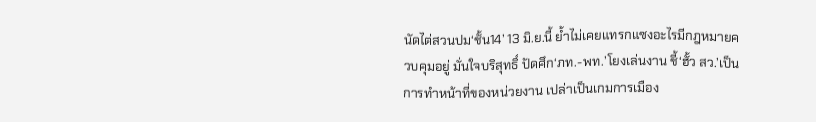นัดไต่สวนปม‘ชั้น14’ 13 มิ.ย.นี้ ย้ำไม่เคยแทรกแซงอะไรมีกฎหมายควบคุมอยู่ มั่นใจบริสุทธิ์ ปัดศึก‘ภท.-พท.’โยงเล่นงาน ชี้‘ฮั้ว สว.’เป็นการทำหน้าที่ของหน่วยงาน เปล่าเป็นเกมการเมือง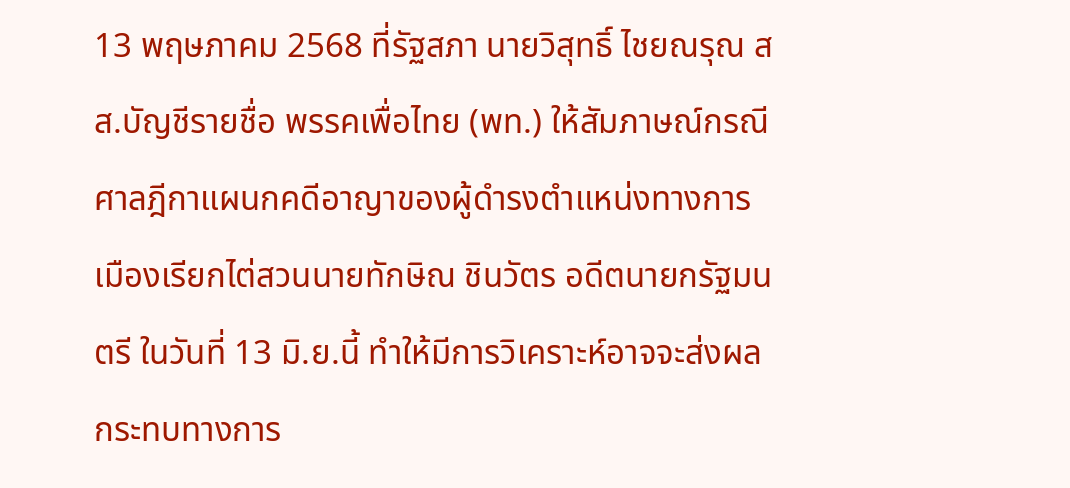13 พฤษภาคม 2568 ที่รัฐสภา นายวิสุทธิ์ ไชยณรุณ สส.บัญชีรายชื่อ พรรคเพื่อไทย (พท.) ให้สัมภาษณ์กรณีศาลฎีกาแผนกคดีอาญาของผู้ดำรงตำแหน่งทางการเมืองเรียกไต่สวนนายทักษิณ ชินวัตร อดีตนายกรัฐมนตรี ในวันที่ 13 มิ.ย.นี้ ทำให้มีการวิเคราะห์อาจจะส่งผลกระทบทางการ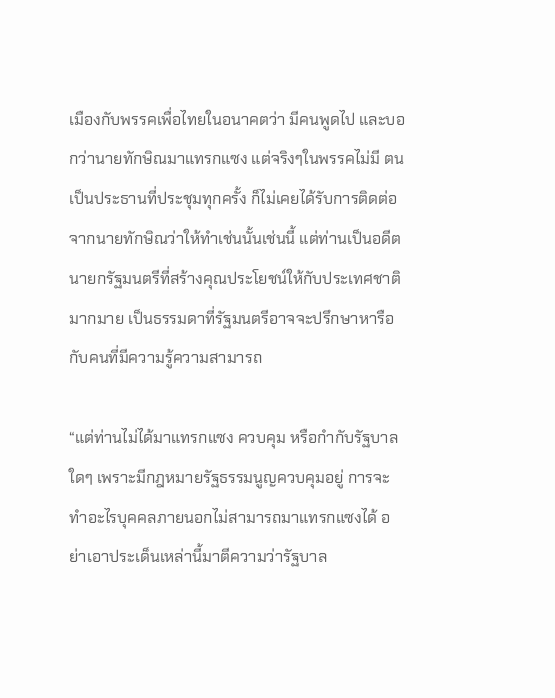เมืองกับพรรคเพื่อไทยในอนาคตว่า มีคนพูดไป และบอกว่านายทักษิณมาแทรกแซง แต่จริงๆในพรรคไม่มี ตนเป็นประธานที่ประชุมทุกครั้ง ก็ไม่เคยได้รับการติดต่อจากนายทักษิณว่าให้ทำเช่นนั้นเช่นนี้ แต่ท่านเป็นอดีตนายกรัฐมนตรีที่สร้างคุณประโยชน์ให้กับประเทศชาติมากมาย เป็นธรรมดาที่รัฐมนตรีอาจจะปรึกษาหารือกับคนที่มีความรู้ความสามารถ

“แต่ท่านไม่ได้มาแทรกแซง ควบคุม หรือกำกับรัฐบาลใดๆ เพราะมีกฎหมายรัฐธรรมนูญควบคุมอยู่ การจะทำอะไรบุคคลภายนอกไม่สามารถมาแทรกแซงได้ อย่าเอาประเด็นเหล่านี้มาตีความว่ารัฐบาล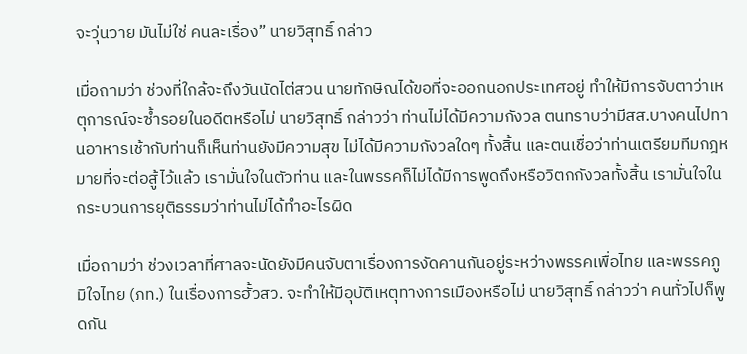จะวุ่นวาย มันไม่ใช่ คนละเรื่อง” นายวิสุทธิ์ กล่าว

เมื่อถามว่า ช่วงที่ใกล้จะถึงวันนัดไต่สวน นายทักษิณได้ขอที่จะออกนอกประเทศอยู่ ทำให้มีการจับตาว่าเหตุการณ์จะซ้ำรอยในอดีตหรือไม่ นายวิสุทธิ์ กล่าวว่า ท่านไม่ได้มีความกังวล ตนทราบว่ามีสส.บางคนไปทานอาหารเช้ากับท่านก็เห็นท่านยังมีความสุข ไม่ได้มีความกังวลใดๆ ทั้งสิ้น และตนเชื่อว่าท่านเตรียมทีมกฎหมายที่จะต่อสู้ไว้แล้ว เรามั่นใจในตัวท่าน และในพรรคก็ไม่ได้มีการพูดถึงหรือวิตกกังวลทั้งสิ้น เรามั่นใจในกระบวนการยุติธรรมว่าท่านไม่ได้ทำอะไรผิด

เมื่อถามว่า ช่วงเวลาที่ศาลจะนัดยังมีคนจับตาเรื่องการงัดคานกันอยู่ระหว่างพรรคเพื่อไทย และพรรคภูมิใจไทย (ภท.) ในเรื่องการฮั้วสว. จะทำให้มีอุบัติเหตุทางการเมืองหรือไม่ นายวิสุทธิ์ กล่าวว่า คนทั่วไปก็พูดกัน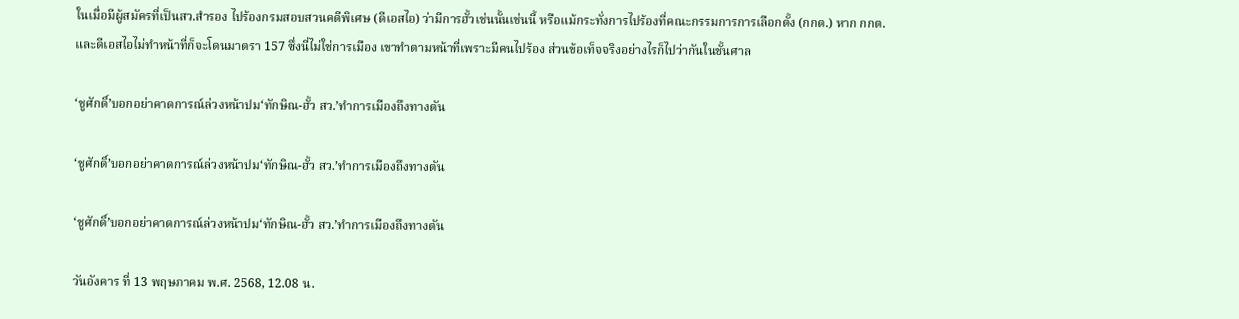ในเมื่อมีผู้สมัครที่เป็นสว.สำรอง ไปร้องกรมสอบสวนคดีพิเศษ (ดีเอสไอ) ว่ามีการฮั้วเช่นนั้นเช่นนี้ หรือแม้กระทั่งการไปร้องที่คณะกรรมการการเลือกตั้ง (กกต.) หาก กกต.และดีเอสไอไม่ทำหน้าที่ก็จะโดนมาตรา 157 ซึ่งนี่ไม่ใช่การเมือง เขาทำตามหน้าที่เพราะมีคนไปร้อง ส่วนข้อเท็จจริงอย่างไรก็ไปว่ากันในชั้นศาล

‘ชูศักดิ์’บอกอย่าคาดการณ์ล่วงหน้าปม‘ทักษิณ-ฮั้ว สว.’ทำการเมืองถึงทางตัน

‘ชูศักดิ์’บอกอย่าคาดการณ์ล่วงหน้าปม‘ทักษิณ-ฮั้ว สว.’ทำการเมืองถึงทางตัน

‘ชูศักดิ์’บอกอย่าคาดการณ์ล่วงหน้าปม‘ทักษิณ-ฮั้ว สว.’ทำการเมืองถึงทางตัน

วันอังคาร ที่ 13 พฤษภาคม พ.ศ. 2568, 12.08 น.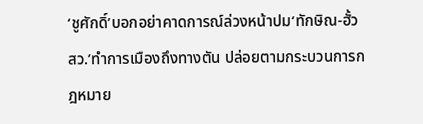‘ชูศักดิ์’บอกอย่าคาดการณ์ล่วงหน้าปม‘ทักษิณ-ฮั้ว สว.’ทำการเมืองถึงทางตัน ปล่อยตามกระบวนการกฎหมาย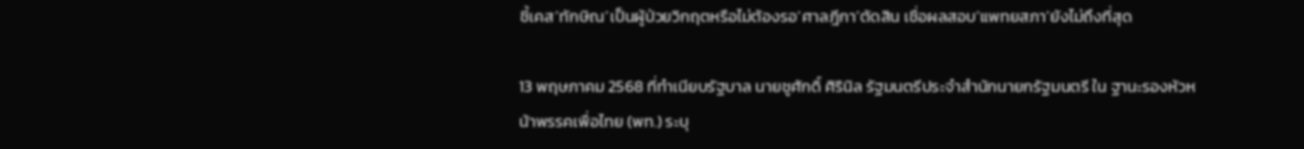ชี้เคส‘ทักษิณ’เป็นผู้ป่วยวิกฤตหรือไม่ต้องรอ‘ศาลฎีกา’ตัดสิน เชื่อผลสอบ‘แพทยสภา’ยังไม่ถึงที่สุด

13 พฤษภาคม 2568 ที่ทำเนียบรัฐบาล นายชูศักดิ์ ศิรินิล รัฐมนตรีประจำสำนักนายกรัฐมนตรี ใน ฐานะรองหัวหน้าพรรคเพื่อไทย (พท.) ระบุ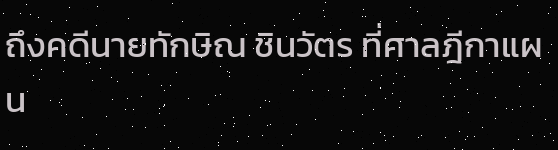ถึงคดีนายทักษิณ ชินวัตร ที่ศาลฎีกาแผน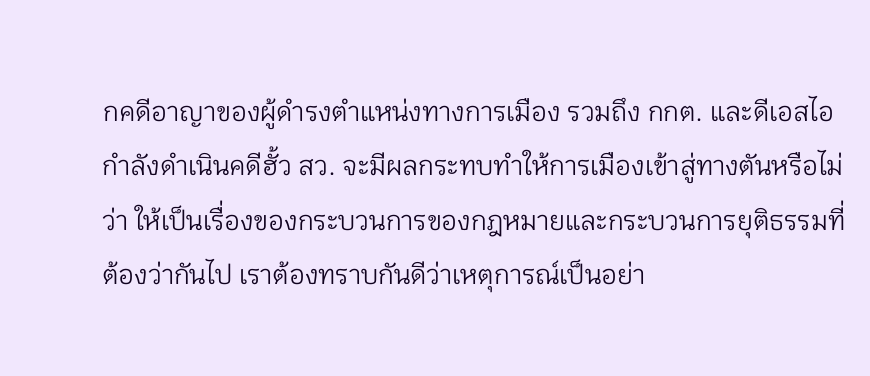กคดีอาญาของผู้ดำรงตำแหน่งทางการเมือง รวมถึง กกต. และดีเอสไอกำลังดำเนินคดีฮั้ว สว. จะมีผลกระทบทำให้การเมืองเข้าสู่ทางตันหรือไม่ ว่า ให้เป็นเรื่องของกระบวนการของกฎหมายและกระบวนการยุติธรรมที่ต้องว่ากันไป เราต้องทราบกันดีว่าเหตุการณ์เป็นอย่า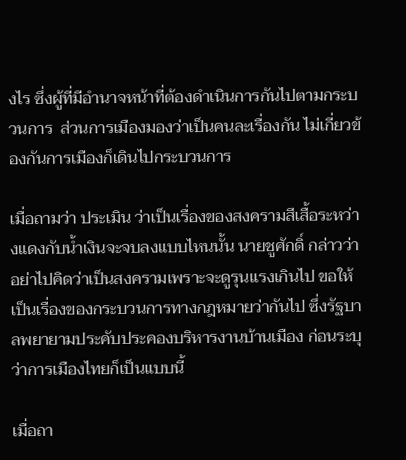งไร ซึ่งผู้ที่มีอำนาจหน้าที่ต้องดำเนินการกันไปตามกระบวนการ  ส่วนการเมืองมองว่าเป็นคนละเรื่องกัน ไม่เกี่ยวข้องกันการเมืองก็เดินไปกระบวนการ

เมื่อถามว่า ประเมิน ว่าเป็นเรื่องของสงครามสีเสื้อระหว่างแดงกับน้ำเงินจะจบลงแบบไหนนั้น นายชูศักดิ์ กล่าวว่า อย่าไปคิดว่าเป็นสงครามเพราะจะดูรุนแรงเกินไป ขอให้เป็นเรื่องของกระบวนการทางกฎหมายว่ากันไป ซึ่งรัฐบาลพยายามประคับประคองบริหารงานบ้านเมือง ก่อนระบุว่าการเมืองไทยก็เป็นแบบนี้

เมื่อถา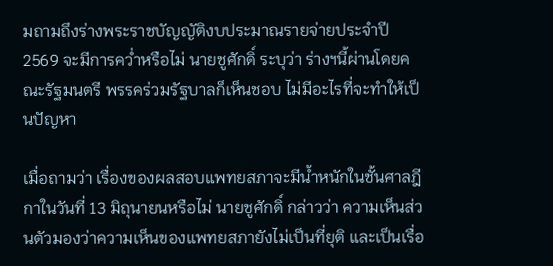มถามถึงร่างพระราชบัญญัติงบประมาณรายจ่ายประจำปี 2569 จะมีการคว่ำหรือไม่ นายชูศักดิ์ ระบุว่า ร่างฯนี้ผ่านโดยคณะรัฐมนตรี พรรคร่วมรัฐบาลก็เห็นชอบ ไม่มีอะไรที่จะทำให้เป็นปัญหา

เมื่อถามว่า เรื่องของผลสอบแพทยสภาจะมีน้ำหนักในชั้นศาลฎีกาในวันที่ 13 มิถุนายนหรือไม่ นายชูศักดิ์ กล่าวว่า ความเห็นส่วนตัวมองว่าความเห็นของแพทยสภายังไม่เป็นที่ยุติ และเป็นเรื่อ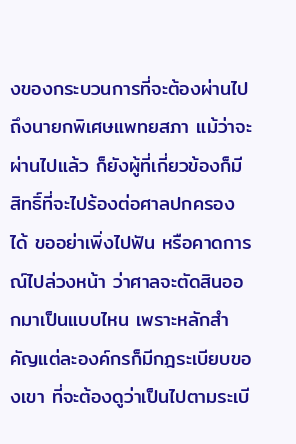งของกระบวนการที่จะต้องผ่านไปถึงนายกพิเศษแพทยสภา แม้ว่าจะผ่านไปแล้ว ก็ยังผู้ที่เกี่ยวข้องก็มีสิทธิ์ที่จะไปร้องต่อศาลปกครองได้ ขออย่าเพิ่งไปฟัน หรือคาดการณ์ไปล่วงหน้า ว่าศาลจะตัดสินออกมาเป็นแบบไหน เพราะหลักสำคัญแต่ละองค์กรก็มีกฎระเบียบของเขา ที่จะต้องดูว่าเป็นไปตามระเบี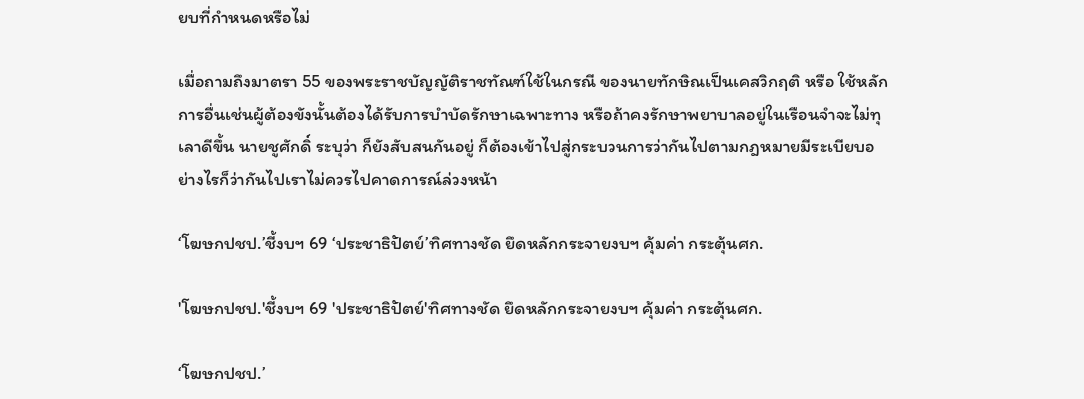ยบที่กำหนดหรือไม่

เมื่อถามถึงมาตรา 55 ของพระราชบัญญัติราชทัณฑ์ใช้ในกรณี ของนายทักษิณเป็นเคสวิกฤติ หรือ ใช้หลักการอื่นเช่นผู้ต้องขังนั้นต้องได้รับการบำบัดรักษาเฉพาะทาง หรือถ้าคงรักษาพยาบาลอยู่ในเรือนจำจะไม่ทุเลาดีขึ้น นายชูศักดิ์ ระบุว่า ก็ยังสับสนกันอยู่ ก็ต้องเข้าไปสู่กระบวนการว่ากันไปตามกฎหมายมีระเบียบอย่างไรก็ว่ากันไปเราไม่ควรไปคาดการณ์ล่วงหน้า

‘โฆษกปชป.’ชี้งบฯ 69 ‘ประชาธิปัตย์’ทิศทางชัด ยึดหลักกระจายงบฯ คุ้มค่า กระตุ้นศก.

'โฆษกปชป.'ชี้งบฯ 69 'ประชาธิปัตย์'ทิศทางชัด ยึดหลักกระจายงบฯ คุ้มค่า กระตุ้นศก.

‘โฆษกปชป.’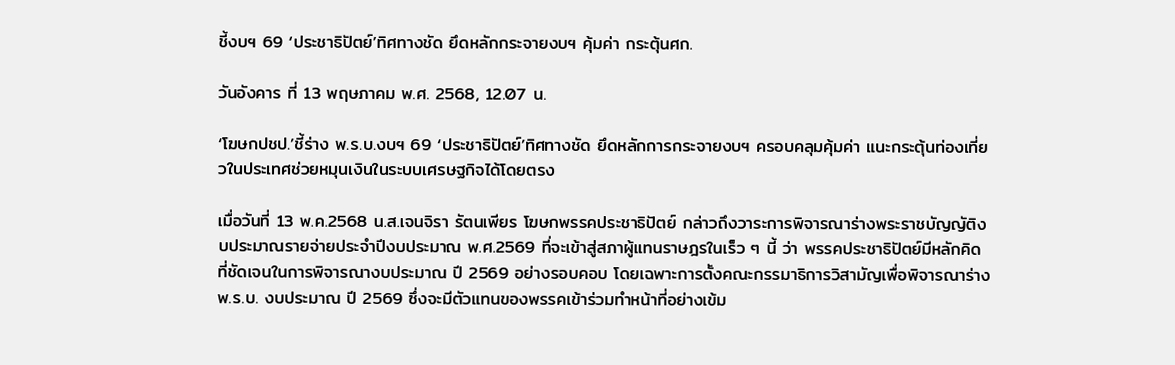ชี้งบฯ 69 ‘ประชาธิปัตย์’ทิศทางชัด ยึดหลักกระจายงบฯ คุ้มค่า กระตุ้นศก.

วันอังคาร ที่ 13 พฤษภาคม พ.ศ. 2568, 12.07 น.

‘โฆษกปชป.’ชี้ร่าง พ.ร.บ.งบฯ 69 ‘ประชาธิปัตย์’ทิศทางชัด ยึดหลักการกระจายงบฯ ครอบคลุมคุ้มค่า แนะกระตุ้นท่องเที่ยวในประเทศช่วยหมุนเงินในระบบเศรษฐกิจได้โดยตรง

เมื่อวันที่ 13 พ.ค.2568 น.ส.เจนจิรา รัตนเพียร โฆษกพรรคประชาธิปัตย์ กล่าวถึงวาระการพิจารณาร่างพระราชบัญญัติงบประมาณรายจ่ายประจำปีงบประมาณ พ.ศ.2569 ที่จะเข้าสู่สภาผู้แทนราษฎรในเร็ว ๆ นี้ ว่า พรรคประชาธิปัตย์มีหลักคิดที่ชัดเจนในการพิจารณางบประมาณ ปี 2569 อย่างรอบคอบ โดยเฉพาะการตั้งคณะกรรมาธิการวิสามัญเพื่อพิจารณาร่าง พ.ร.บ. งบประมาณ ปี 2569 ซึ่งจะมีตัวแทนของพรรคเข้าร่วมทำหน้าที่อย่างเข้ม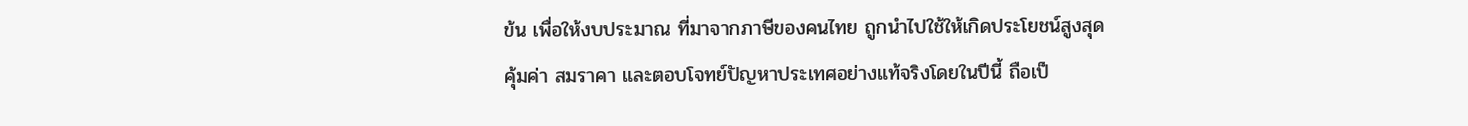ข้น เพื่อให้งบประมาณ ที่มาจากภาษีของคนไทย ถูกนำไปใช้ให้เกิดประโยชน์สูงสุด คุ้มค่า สมราคา และตอบโจทย์ปัญหาประเทศอย่างแท้จริงโดยในปีนี้ ถือเป็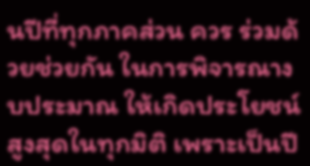นปีที่ทุกภาคส่วน ควร ร่วมด้วยช่วยกัน ในการพิจารณางบประมาณ ให้เกิดประโยชน์สูงสุดในทุกมิติ เพราะเป็นปี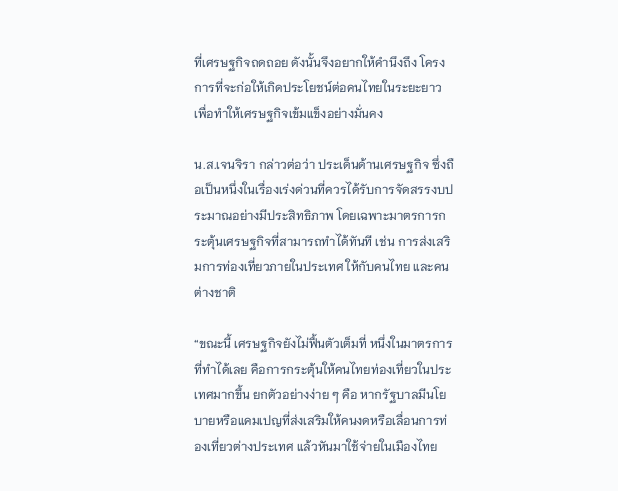ที่เศรษฐกิจถดถอย ดังนั้นจึงอยากให้คำนึงถึง โครงการที่จะก่อให้เกิดประโยชน์ต่อคนไทยในระยะยาว เพื่อทำให้เศรษฐกิจเข้มแข็งอย่างมั่นคง

น.ส.เจนจิรา กล่าวต่อว่า ประเด็นด้านเศรษฐกิจ ซึ่งถือเป็นหนึ่งในเรื่องเร่งด่วนที่ควรได้รับการจัดสรรงบประมาณอย่างมีประสิทธิภาพ โดยเฉพาะมาตรการกระตุ้นเศรษฐกิจที่สามารถทำได้ทันที เช่น การส่งเสริมการท่องเที่ยวภายในประเทศ ให้กับคนไทย และคนต่างชาติ

“ขณะนี้ เศรษฐกิจยังไม่ฟื้นตัวเต็มที่ หนึ่งในมาตรการที่ทำได้เลย คือการกระตุ้นให้คนไทยท่องเที่ยวในประเทศมากขึ้น ยกตัวอย่างง่าย ๆ คือ หากรัฐบาลมีนโยบายหรือแคมเปญที่ส่งเสริมให้คนงดหรือเลื่อนการท่องเที่ยวต่างประเทศ แล้วหันมาใช้จ่ายในเมืองไทย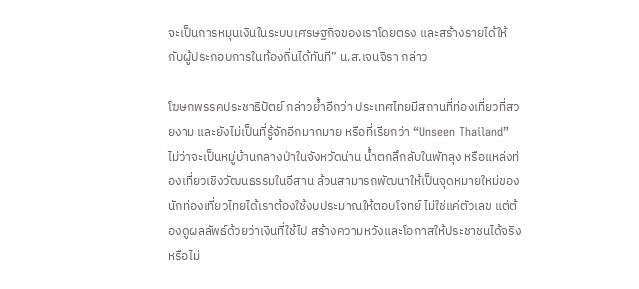จะเป็นการหมุนเงินในระบบเศรษฐกิจของเราโดยตรง และสร้างรายได้ให้กับผู้ประกอบการในท้องถิ่นได้ทันที” น.ส.เจนจิรา กล่าว

โฆษกพรรคประชาธิปัตย์ กล่าวย้ำอีกว่า ประเทศไทยมีสถานที่ท่องเที่ยวที่สวยงาม และยังไม่เป็นที่รู้จักอีกมากมาย หรือที่เรียกว่า “Unseen Thailand” ไม่ว่าจะเป็นหมู่บ้านกลางป่าในจังหวัดน่าน น้ำตกลึกลับในพัทลุง หรือแหล่งท่องเที่ยวเชิงวัฒนธรรมในอีสาน ล้วนสามารถพัฒนาให้เป็นจุดหมายใหม่ของนักท่องเที่ยวไทยได้เราต้องใช้งบประมาณให้ตอบโจทย์ ไม่ใช่แค่ตัวเลข แต่ต้องดูผลลัพธ์ด้วยว่าเงินที่ใช้ไป สร้างความหวังและโอกาสให้ประชาชนได้จริงหรือไม่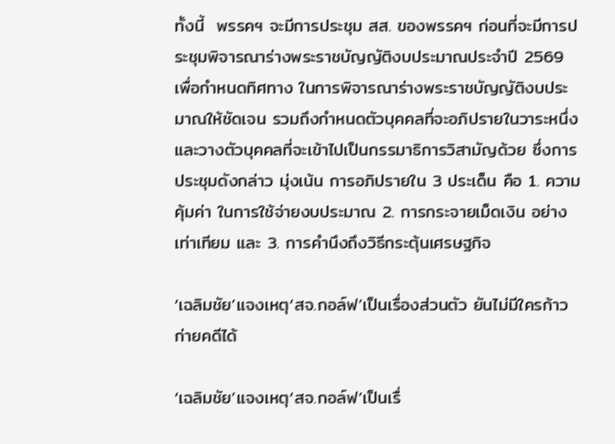ทั้งนี้  พรรคฯ จะมีการประชุม สส. ของพรรคฯ ก่อนที่จะมีการประชุมพิจารณาร่างพระราชบัญญัติงบประมาณประจำปี 2569 เพื่อกำหนดทิศทาง ในการพิจารณาร่างพระราชบัญญัติงบประมาณให้ชัดเจน รวมถึงกำหนดตัวบุคคลที่จะอภิปรายในวาระหนึ่ง  และวางตัวบุคคลที่จะเข้าไปเป็นกรรมาธิการวิสามัญด้วย ซึ่งการประชุมดังกล่าว มุ่งเน้น การอภิปรายใน 3 ประเด็น คือ 1. ความคุ้มค่า ในการใช้จ่ายงบประมาณ 2. การกระจายเม็ดเงิน อย่างเท่าเทียม และ 3. การคำนึงถึงวิธีกระตุ้นเศรษฐกิจ

‘เฉลิมชัย’แจงเหตุ‘สจ.กอล์ฟ’เป็นเรื่องส่วนตัว ยันไม่มีใครก้าวก่ายคดีได้

‘เฉลิมชัย’แจงเหตุ‘สจ.กอล์ฟ’เป็นเรื่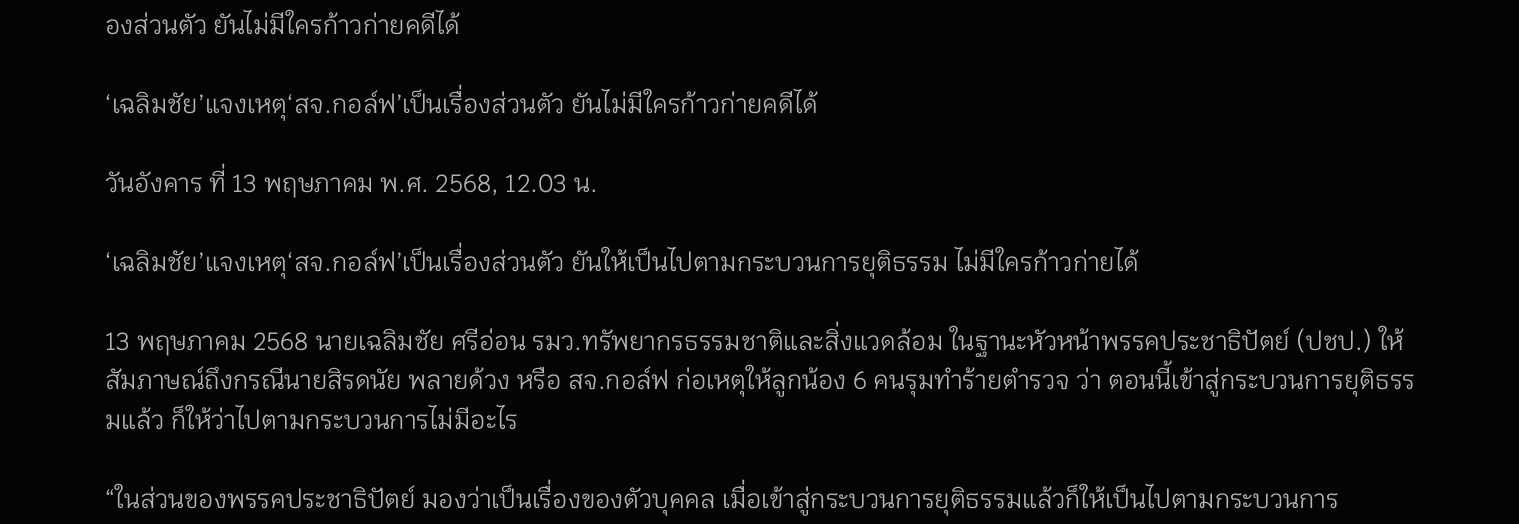องส่วนตัว ยันไม่มีใครก้าวก่ายคดีได้

‘เฉลิมชัย’แจงเหตุ‘สจ.กอล์ฟ’เป็นเรื่องส่วนตัว ยันไม่มีใครก้าวก่ายคดีได้

วันอังคาร ที่ 13 พฤษภาคม พ.ศ. 2568, 12.03 น.

‘เฉลิมชัย’แจงเหตุ‘สจ.กอล์ฟ’เป็นเรื่องส่วนตัว ยันให้เป็นไปตามกระบวนการยุติธรรม ไม่มีใครก้าวก่ายได้

13 พฤษภาคม 2568 นายเฉลิมชัย ศรีอ่อน รมว.ทรัพยากรธรรมชาติและสิ่งแวดล้อม ในฐานะหัวหน้าพรรคประชาธิปัตย์ (ปชป.) ให้สัมภาษณ์ถึงกรณีนายสิรดนัย พลายด้วง หรือ สจ.กอล์ฟ ก่อเหตุให้ลูกน้อง 6 คนรุมทำร้ายตำรวจ ว่า ตอนนี้เข้าสู่กระบวนการยุติธรรมแล้ว ก็ให้ว่าไปตามกระบวนการไม่มีอะไร

“ในส่วนของพรรคประชาธิปัตย์ มองว่าเป็นเรื่องของตัวบุคคล เมื่อเข้าสู่กระบวนการยุติธรรมแล้วก็ให้เป็นไปตามกระบวนการ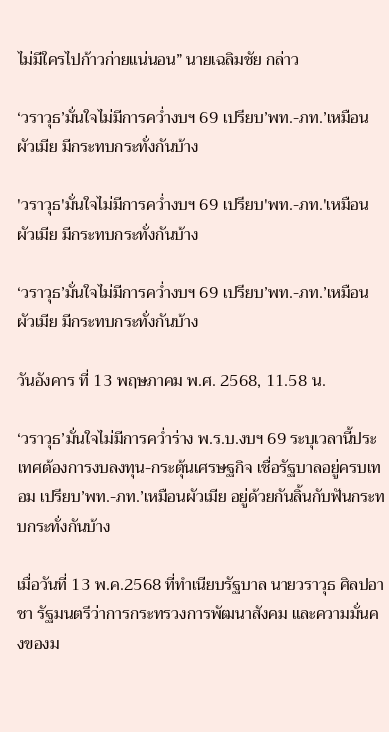ไม่มีใครไปก้าวก่ายแน่นอน” นายเฉลิมชัย กล่าว

‘วราวุธ’มั่นใจไม่มีการคว่ำงบฯ 69 เปรียบ’พท.-ภท.’เหมือนผัวเมีย มีกระทบกระทั่งกันบ้าง

'วราวุธ'มั่นใจไม่มีการคว่ำงบฯ 69 เปรียบ'พท.-ภท.'เหมือนผัวเมีย มีกระทบกระทั่งกันบ้าง

‘วราวุธ’มั่นใจไม่มีการคว่ำงบฯ 69 เปรียบ’พท.-ภท.’เหมือนผัวเมีย มีกระทบกระทั่งกันบ้าง

วันอังคาร ที่ 13 พฤษภาคม พ.ศ. 2568, 11.58 น.

‘วราวุธ’มั่นใจไม่มีการคว่ำร่าง พ.ร.บ.งบฯ 69 ระบุเวลานี้ประเทศต้องการงบลงทุน-กระตุ้นเศรษฐกิจ เชื่อรัฐบาลอยู่ครบเทอม เปรียบ’พท.-ภท.’เหมือนผัวเมีย อยู่ด้วยกันลิ้นกับฟันกระทบกระทั่งกันบ้าง

เมื่อวันที่ 13 พ.ค.2568 ที่ทำเนียบรัฐบาล นายวราวุธ ศิลปอาชา รัฐมนตรีว่าการกระทรวงการพัฒนาสังคม และความมั่นคงของม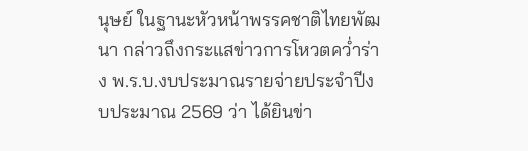นุษย์ ในฐานะหัวหน้าพรรคชาติไทยพัฒนา กล่าวถึงกระแสข่าวการโหวตคว่ำร่าง พ.ร.บ.งบประมาณรายจ่ายประจำปีงบประมาณ 2569 ว่า ได้ยินข่า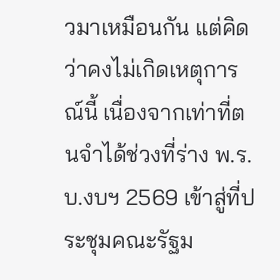วมาเหมือนกัน แต่คิดว่าคงไม่เกิดเหตุการณ์นี้ เนื่องจากเท่าที่ตนจำได้ช่วงที่ร่าง พ.ร.บ.งบฯ 2569 เข้าสู่ที่ประชุมคณะรัฐม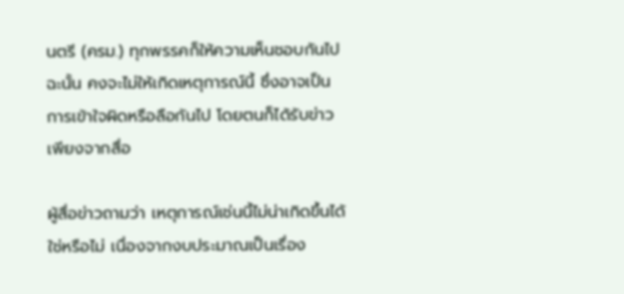นตรี (ครม.) ทุกพรรคก็ให้ความเห็นชอบกันไป ฉะนั้น คงจะไม่ให้เกิดเหตุการณ์นี้ ซึ่งอาจเป็นการเข้าใจผิดหรือลือกันไป โดยตนก็ได้รับข่าวเพียงจากสื่อ

ผู้สื่อข่าวถามว่า เหตุการณ์เช่นนี้ไม่น่าเกิดขึ้นได้ใช่หรือไม่ เนื่องจากงบประมาณเป็นเรื่อง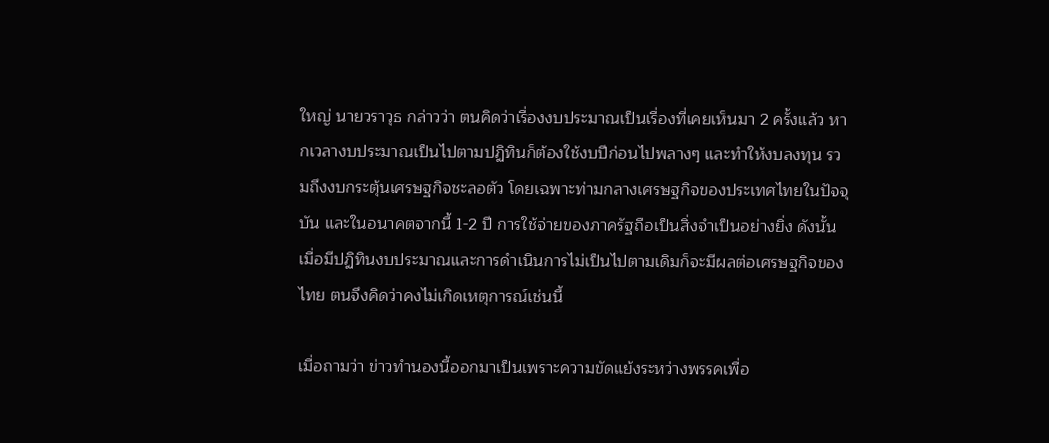ใหญ่ นายวราวุธ กล่าวว่า ตนคิดว่าเรื่องงบประมาณเป็นเรื่องที่เคยเห็นมา 2 ครั้งแล้ว หากเวลางบประมาณเป็นไปตามปฏิทินก็ต้องใช้งบปีก่อนไปพลางๆ และทำให้งบลงทุน รวมถึงงบกระตุ้นเศรษฐกิจชะลอตัว โดยเฉพาะท่ามกลางเศรษฐกิจของประเทศไทยในปัจจุบัน และในอนาคตจากนี้ 1-2 ปี การใช้จ่ายของภาครัฐถือเป็นสิ่งจำเป็นอย่างยิ่ง ดังนั้น เมื่อมีปฏิทินงบประมาณและการดำเนินการไม่เป็นไปตามเดิมก็จะมีผลต่อเศรษฐกิจของไทย ตนจึงคิดว่าคงไม่เกิดเหตุการณ์เช่นนี้

เมื่อถามว่า ข่าวทำนองนี้ออกมาเป็นเพราะความขัดแย้งระหว่างพรรคเพื่อ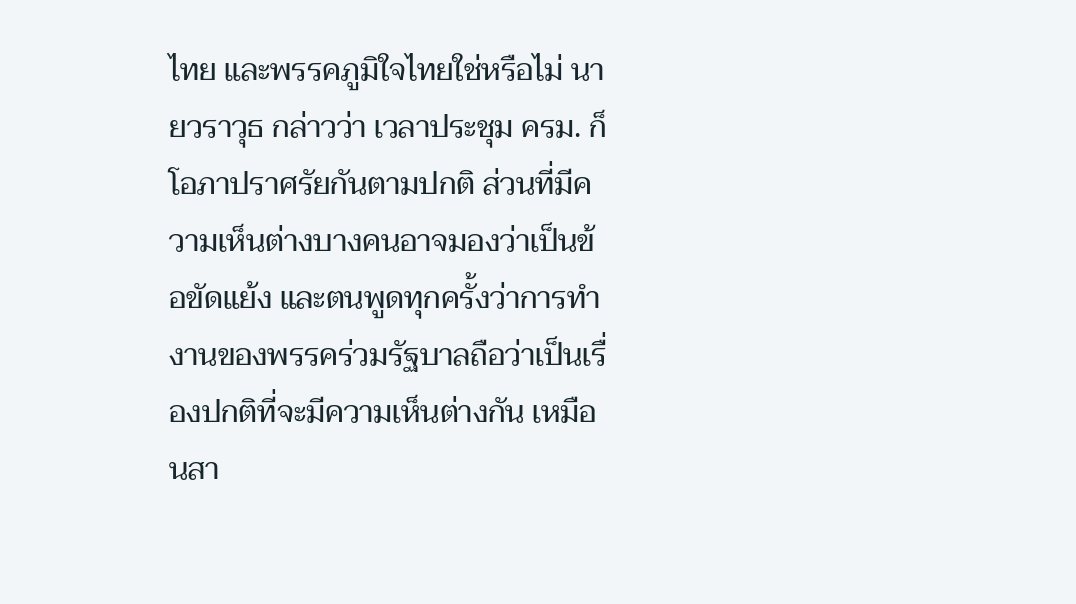ไทย และพรรคภูมิใจไทยใช่หรือไม่ นายวราวุธ กล่าวว่า เวลาประชุม ครม. ก็โอภาปราศรัยกันตามปกติ ส่วนที่มีความเห็นต่างบางคนอาจมองว่าเป็นข้อขัดแย้ง และตนพูดทุกครั้งว่าการทำงานของพรรคร่วมรัฐบาลถือว่าเป็นเรื่องปกติที่จะมีความเห็นต่างกัน เหมือนสา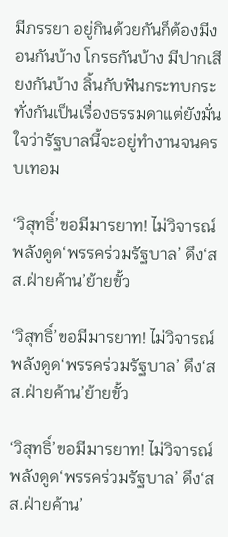มีภรรยา อยู่กินด้วยกันก็ต้องมีงอนกันบ้าง โกรธกันบ้าง มีปากเสียงกันบ้าง ลิ้นกับฟันกระทบกระทั่งกันเป็นเรื่องธรรมดาแต่ยังมั่นใจว่ารัฐบาลนี้จะอยู่ทำงานจนครบเทอม

‘วิสุทธิ์’ขอมีมารยาท! ไม่วิจารณ์พลังดูด‘พรรคร่วมรัฐบาล’ ดึง‘สส.ฝ่ายค้าน’ย้ายขั้ว

‘วิสุทธิ์’ขอมีมารยาท! ไม่วิจารณ์พลังดูด‘พรรคร่วมรัฐบาล’ ดึง‘สส.ฝ่ายค้าน’ย้ายขั้ว

‘วิสุทธิ์’ขอมีมารยาท! ไม่วิจารณ์พลังดูด‘พรรคร่วมรัฐบาล’ ดึง‘สส.ฝ่ายค้าน’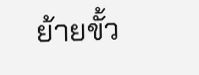ย้ายขั้ว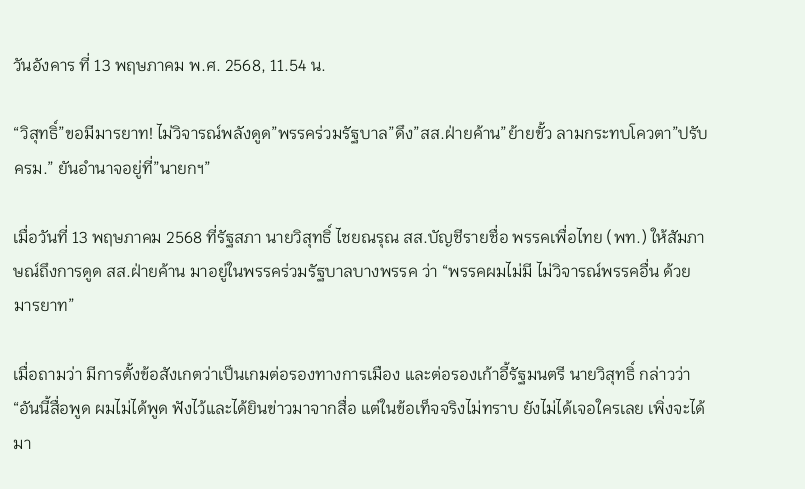วันอังคาร ที่ 13 พฤษภาคม พ.ศ. 2568, 11.54 น.

“วิสุทธิ์”ขอมีมารยาท! ไม่วิจารณ์พลังดูด”พรรคร่วมรัฐบาล”ดึง”สส.ฝ่ายค้าน”ย้ายขั้ว ลามกระทบโควตา”ปรับ ครม.” ยันอำนาจอยู่ที่”นายกฯ”

เมื่อวันที่ 13 พฤษภาคม 2568 ที่รัฐสภา นายวิสุทธิ์ ไชยณรุณ สส.บัญชีรายชื่อ พรรคเพื่อไทย (พท.) ให้สัมภาษณ์ถึงการดูด สส.ฝ่ายค้าน มาอยู่ในพรรคร่วมรัฐบาลบางพรรค ว่า “พรรคผมไม่มี ไม่วิจารณ์พรรคอื่น ด้วยมารยาท”

เมื่อถามว่า มีการตั้งข้อสังเกตว่าเป็นเกมต่อรองทางการเมือง และต่อรองเก้าอี้รัฐมนตรี นายวิสุทธิ์ กล่าวว่า “อันนี้สื่อพูด ผมไม่ได้พูด ฟังไว้และได้ยินข่าวมาจากสื่อ แต่ในข้อเท็จจริงไม่ทราบ ยังไม่ได้เจอใครเลย เพิ่งจะได้มา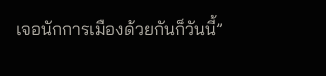เจอนักการเมืองด้วยกันก็วันนี้”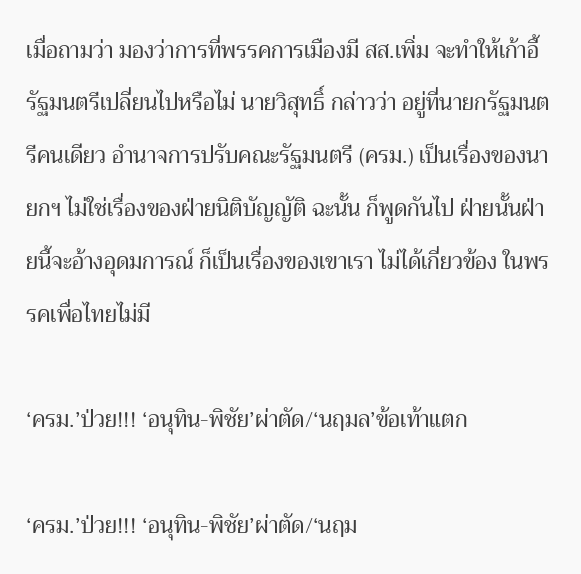เมื่อถามว่า มองว่าการที่พรรคการเมืองมี สส.เพิ่ม จะทำให้เก้าอี้รัฐมนตรีเปลี่ยนไปหรือไม่ นายวิสุทธิ์ กล่าวว่า อยู่ที่นายกรัฐมนตรีคนเดียว อำนาจการปรับคณะรัฐมนตรี (ครม.) เป็นเรื่องของนายกฯ ไม่ใช่เรื่องของฝ่ายนิติบัญญัติ ฉะนั้น ก็พูดกันไป ฝ่ายนั้นฝ่ายนี้จะอ้างอุดมการณ์ ก็เป็นเรื่องของเขาเรา ไม่ได้เกี่ยวข้อง ในพรรคเพื่อไทยไม่มี

‘ครม.’ป่วย!!! ‘อนุทิน-พิชัย’ผ่าตัด/‘นฤมล’ข้อเท้าแตก

‘ครม.’ป่วย!!! ‘อนุทิน-พิชัย’ผ่าตัด/‘นฤม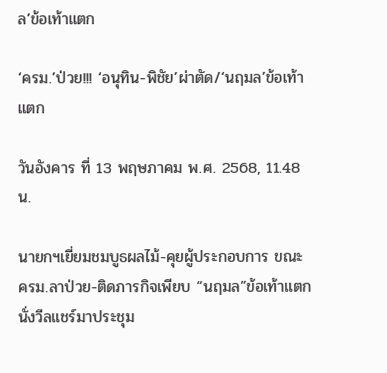ล’ข้อเท้าแตก

‘ครม.’ป่วย!!! ‘อนุทิน-พิชัย’ผ่าตัด/‘นฤมล’ข้อเท้าแตก

วันอังคาร ที่ 13 พฤษภาคม พ.ศ. 2568, 11.48 น.

นายกฯเยี่ยมชมบูธผลไม้-คุยผู้ประกอบการ ขณะ ครม.ลาป่วย-ติดภารกิจเพียบ “นฤมล”ข้อเท้าแตกนั่งวีลแชร์มาประชุม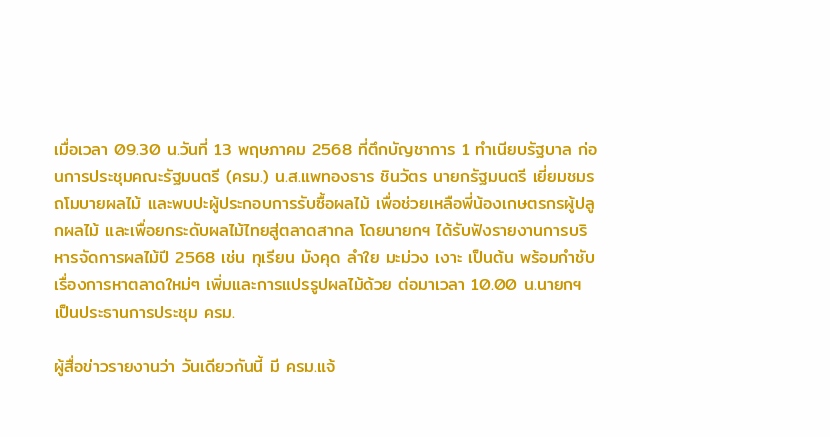เมื่อเวลา 09.30 น.วันที่ 13 พฤษภาคม 2568 ที่ตึกบัญชาการ 1 ทำเนียบรัฐบาล ก่อนการประชุมคณะรัฐมนตรี (ครม.) น.ส.แพทองธาร ชินวัตร นายกรัฐมนตรี เยี่ยมชมรถโมบายผลไม้ และพบปะผู้ประกอบการรับซื้อผลไม้ เพื่อช่วยเหลือพี่น้องเกษตรกรผู้ปลูกผลไม้ และเพื่อยกระดับผลไม้ไทยสู่ตลาดสากล โดยนายกฯ ได้รับฟังรายงานการบริหารจัดการผลไม้ปี 2568 เช่น ทุเรียน มังคุด ลำใย มะม่วง เงาะ เป็นต้น พร้อมกำชับเรื่องการหาตลาดใหม่ๆ เพิ่มและการแปรรูปผลไม้ด้วย ต่อมาเวลา 10.00 น.นายกฯ เป็นประธานการประชุม ครม.

ผู้สื่อข่าวรายงานว่า วันเดียวกันนี้ มี ครม.แจ้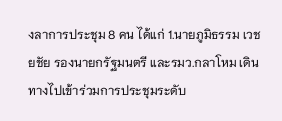งลาการประชุม 8 คน ได้แก่ 1.นายภูมิธรรม เวชยชัย รองนายกรัฐมนตรี และรมว.กลาโหม เดินทางไปเข้าร่วมการประชุมระดับ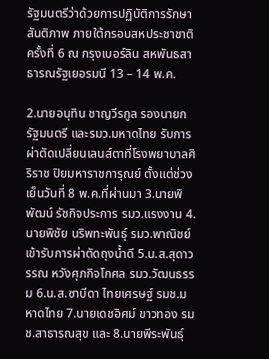รัฐมนตรีว่าด้วยการปฏิบัติการรักษาสันติภาพ ภายใต้กรอบสหประชาชาติ ครั้งที่ 6 ณ กรุงเบอร์ลิน สหพันธสาธารณรัฐเยอรมนี 13 – 14 พ.ค.

2.นายอนุทิน ชาญวีรกูล รองนายกรัฐมนตรี และรมว.มหาดไทย รับการผ่าตัดเปลี่ยนเลนส์ตาที่โรงพยาบาลศิริราช ปิยมหาราชการุณย์ ตั้งแต่ช่วงเย็นวันที่ 8 พ.ค.ที่ผ่านมา 3.นายพิพัฒน์ รัชกิจประการ รมว.แรงงาน 4.นายพิชัย นริพทะพันธุ์ รมว.พาณิชย์ เข้ารับการผ่าตัดถุงน้ำดี 5.น.ส.สุดาวรรณ หวังศุภกิจโกศล รมว.วัฒนธรรม 6.น.ส.ซาบีดา ไทยเศรษฐ์ รมช.มหาดไทย 7.นายเดชอิศม์ ขาวทอง รมช.สาธารณสุข และ 8.นายพีระพันธุ์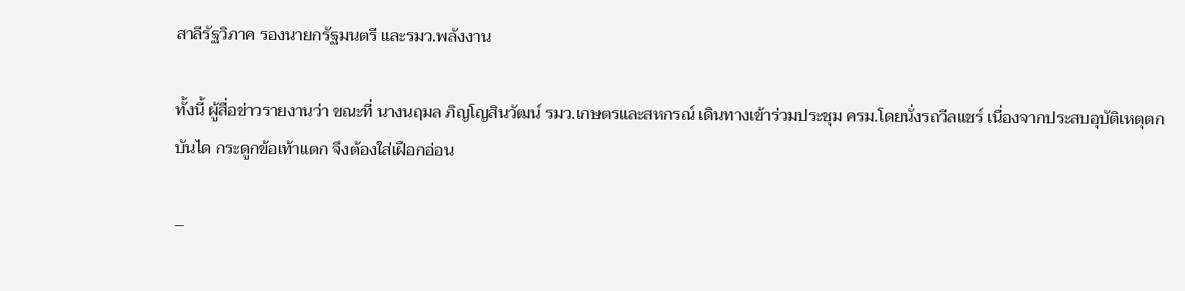สาลีรัฐวิภาค รองนายกรัฐมนตรี และรมว.พลังงาน

ทั้งนี้ ผู้สื่อข่าวรายงานว่า ขณะที่ นางนฤมล ภิญโญสินวัฒน์ รมว.เกษตรและสหกรณ์ เดินทางเข้าร่วมประชุม ครม.โดยนั่งรถวีลแชร์ เนื่องจากประสบอุบัติเหตุตกบันได กระดูกข้อเท้าแตก จึงต้องใส่เฝือกอ่อน

–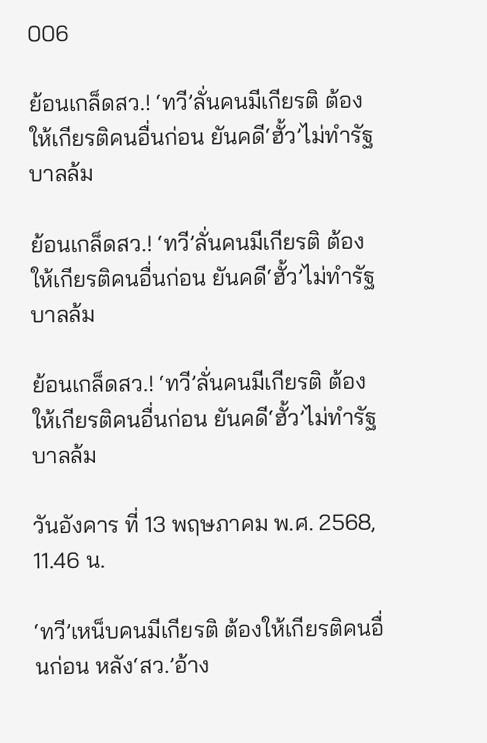006

ย้อนเกล็ดสว.! ‘ทวี’ลั่นคนมีเกียรติ ต้องให้เกียรติคนอื่นก่อน ยันคดี‘ฮั้ว’ไม่ทำรัฐบาลล้ม

ย้อนเกล็ดสว.! ‘ทวี’ลั่นคนมีเกียรติ ต้องให้เกียรติคนอื่นก่อน ยันคดี‘ฮั้ว’ไม่ทำรัฐบาลล้ม

ย้อนเกล็ดสว.! ‘ทวี’ลั่นคนมีเกียรติ ต้องให้เกียรติคนอื่นก่อน ยันคดี‘ฮั้ว’ไม่ทำรัฐบาลล้ม

วันอังคาร ที่ 13 พฤษภาคม พ.ศ. 2568, 11.46 น.

‘ทวี’เหน็บคนมีเกียรติ ต้องให้เกียรติคนอื่นก่อน หลัง‘สว.’อ้าง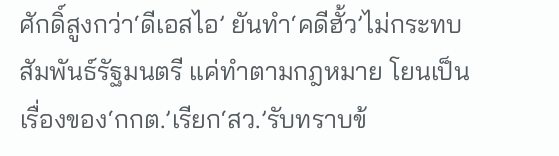ศักดิ์สูงกว่า‘ดีเอสไอ’ ยันทำ‘คดีฮั้ว’ไม่กระทบสัมพันธ์รัฐมนตรี แค่ทำตามกฎหมาย โยนเป็นเรื่องของ‘กกต.’เรียก‘สว.’รับทราบข้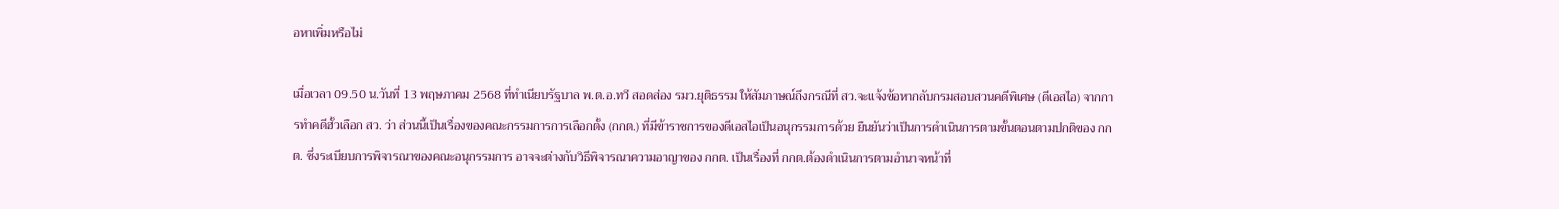อหาเพิ่มหรือไม่

เมื่อเวลา 09.50 น.วันที่ 13 พฤษภาคม 2568 ที่ทำเนียบรัฐบาล พ.ต.อ.ทวี สอดส่อง รมว.ยุติธรรม ให้สัมภาษณ์ถึงกรณีที่ สว.จะแจ้งข้อหากลับกรมสอบสวนคดีพิเศษ (ดีเอสไอ) จากการทำคดีฮั้วเลือก สว. ว่า ส่วนนี้เป็นเรื่องของคณะกรรมการการเลือกตั้ง (กกต.) ที่มีข้าราชการของดีเอสไอเป็นอนุกรรมการด้วย ยืนยันว่าเป็นการดำเนินการตามขั้นตอนตามปกติของ กกต. ซึ่งระเบียบการพิจารณาของคณะอนุกรรมการ อาจจะต่างกับวิธีพิจารณาความอาญาของ กกต. เป็นเรื่องที่ กกต.ต้องดำเนินการตามอำนาจหน้าที่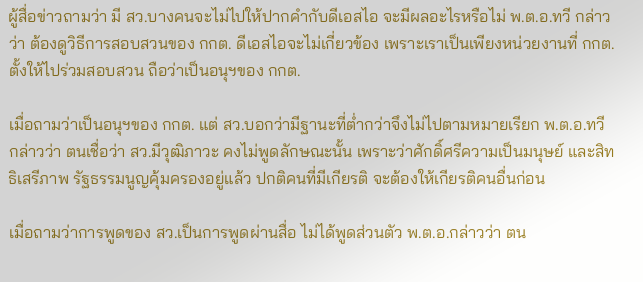ผู้สื่อข่าวถามว่า มี สว.บางคนจะไม่ไปให้ปากคำกับดีเอสไอ จะมีผลอะไรหรือไม่ พ.ต.อ.ทวี กล่าวว่า ต้องดูวิธีการสอบสวนของ กกต. ดีเอสไอจะไม่เกี่ยวข้อง เพราะเราเป็นเพียงหน่วยงานที่ กกต.ตั้งให้ไปร่วมสอบสวน ถือว่าเป็นอนุฯของ กกต.

เมื่อถามว่าเป็นอนุฯของ กกต. แต่ สว.บอกว่ามีฐานะที่ต่ำกว่าจึงไม่ไปตามหมายเรียก พ.ต.อ.ทวี กล่าวว่า ตนเชื่อว่า สว.มีวุฒิภาวะ คงไม่พูดลักษณะนั้น เพราะว่าศักดิ์ศรีความเป็นมนุษย์ และสิทธิเสรีภาพ รัฐธรรมนูญคุ้มครองอยู่แล้ว ปกติคนที่มีเกียรติ จะต้องให้เกียรติคนอื่นก่อน

เมื่อถามว่าการพูดของ สว.เป็นการพูดผ่านสื่อ ไม่ได้พูดส่วนตัว พ.ต.อ.กล่าวว่า ตน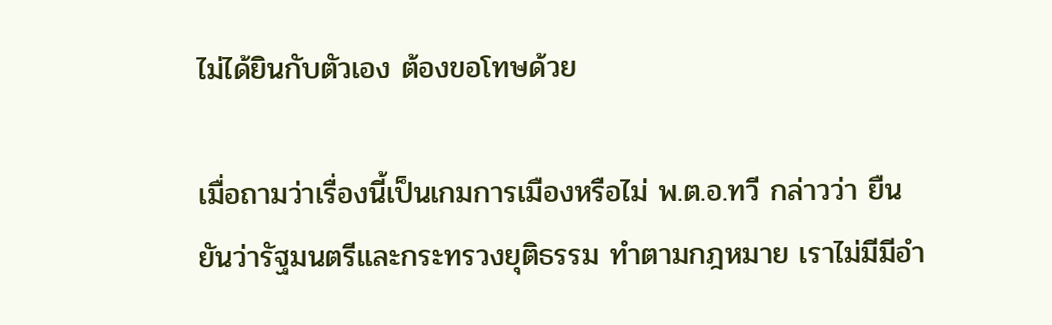ไม่ได้ยินกับตัวเอง ต้องขอโทษด้วย

เมื่อถามว่าเรื่องนี้เป็นเกมการเมืองหรือไม่ พ.ต.อ.ทวี กล่าวว่า ยืนยันว่ารัฐมนตรีและกระทรวงยุติธรรม ทำตามกฎหมาย เราไม่มีมีอำ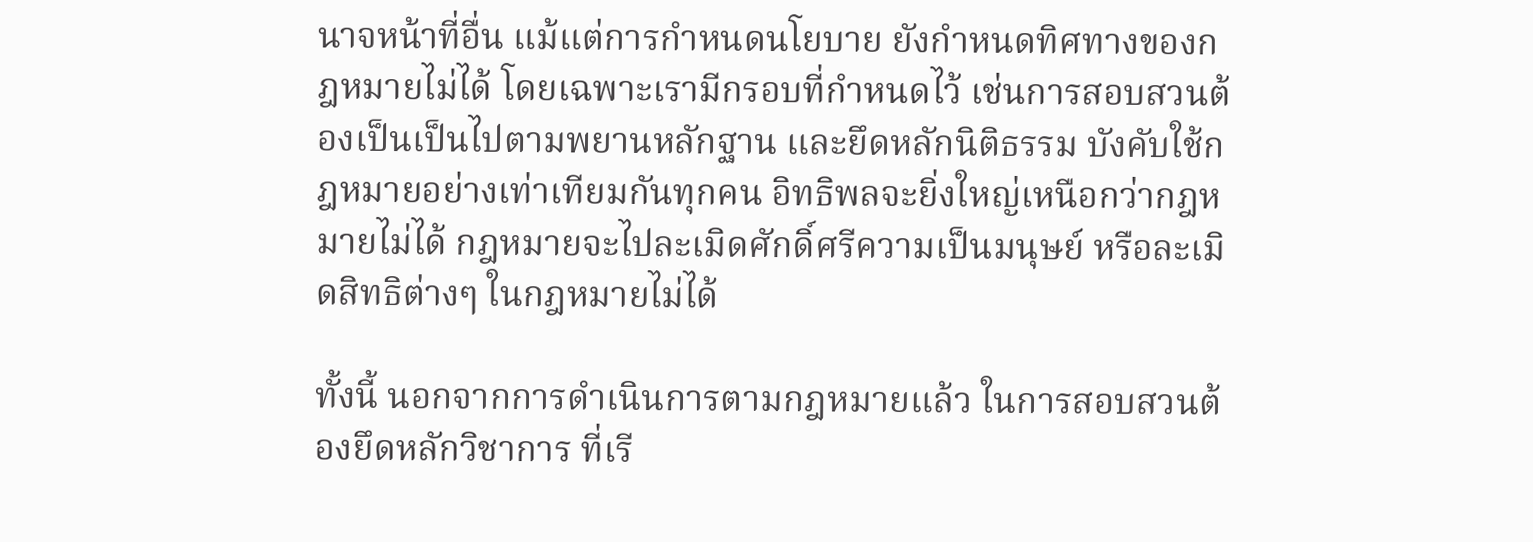นาจหน้าที่อื่น แม้แต่การกำหนดนโยบาย ยังกำหนดทิศทางของกฎหมายไม่ได้ โดยเฉพาะเรามีกรอบที่กำหนดไว้ เช่นการสอบสวนต้องเป็นเป็นไปตามพยานหลักฐาน และยึดหลักนิติธรรม บังคับใช้กฎหมายอย่างเท่าเทียมกันทุกคน อิทธิพลจะยิ่งใหญ่เหนือกว่ากฎหมายไม่ได้ กฎหมายจะไปละเมิดศักดิ์ศรีความเป็นมนุษย์ หรือละเมิดสิทธิต่างๆ ในกฎหมายไม่ได้

ทั้งนี้ นอกจากการดำเนินการตามกฎหมายแล้ว ในการสอบสวนต้องยึดหลักวิชาการ ที่เรี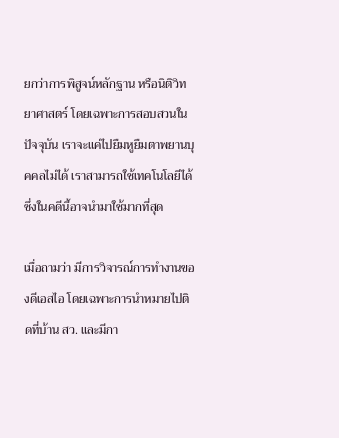ยกว่าการพิสูจน์หลักฐาน หรือนิติวิทยาศาสตร์ โดยเฉพาะการสอบสวนในปัจจุบัน เราจะแค่ไปยืมหูยืมตาพยานบุคคลไม่ได้ เราสามารถใช้เทคโนโลยีได้ ซึ่งในคดีนี้อาจนำมาใช้มากที่สุด

เมื่อถามว่า มีการวิจารณ์การทำงานของดีเอสไอ โดยเฉพาะการนำหมายไปติดที่บ้าน สว. และมีกา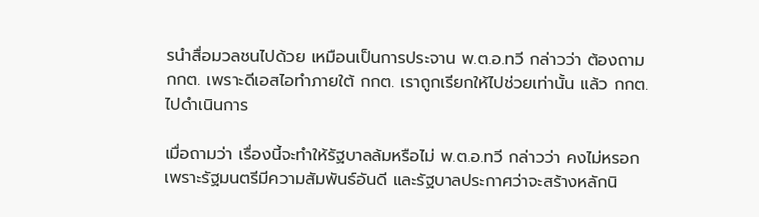รนำสื่อมวลชนไปด้วย เหมือนเป็นการประจาน พ.ต.อ.ทวี กล่าวว่า ต้องถาม กกต. เพราะดีเอสไอทำภายใต้ กกต. เราถูกเรียกให้ไปช่วยเท่านั้น แล้ว กกต.ไปดำเนินการ

เมื่อถามว่า เรื่องนี้จะทำให้รัฐบาลล้มหรือไม่ พ.ต.อ.ทวี กล่าวว่า คงไม่หรอก เพราะรัฐมนตรีมีความสัมพันธ์อันดี และรัฐบาลประกาศว่าจะสร้างหลักนิ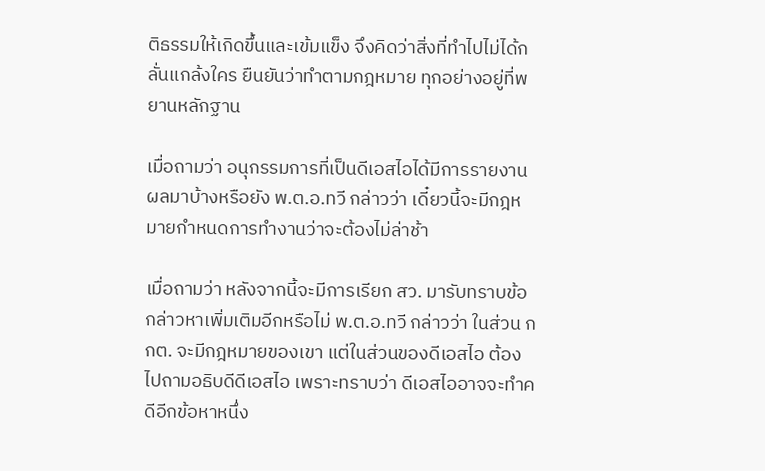ติธรรมให้เกิดขึ้นและเข้มแข็ง จึงคิดว่าสิ่งที่ทำไปไม่ได้กลั่นแกล้งใคร ยืนยันว่าทำตามกฎหมาย ทุกอย่างอยู่ที่พยานหลักฐาน

เมื่อถามว่า อนุกรรมการที่เป็นดีเอสไอได้มีการรายงานผลมาบ้างหรือยัง พ.ต.อ.ทวี กล่าวว่า เดี๋ยวนี้จะมีกฎหมายกำหนดการทำงานว่าจะต้องไม่ล่าช้า

เมื่อถามว่า หลังจากนี้จะมีการเรียก สว. มารับทราบข้อกล่าวหาเพิ่มเติมอีกหรือไม่ พ.ต.อ.ทวี กล่าวว่า ในส่วน กกต. จะมีกฎหมายของเขา แต่ในส่วนของดีเอสไอ ต้องไปถามอธิบดีดีเอสไอ เพราะทราบว่า ดีเอสไออาจจะทำคดีอีกข้อหาหนึ่ง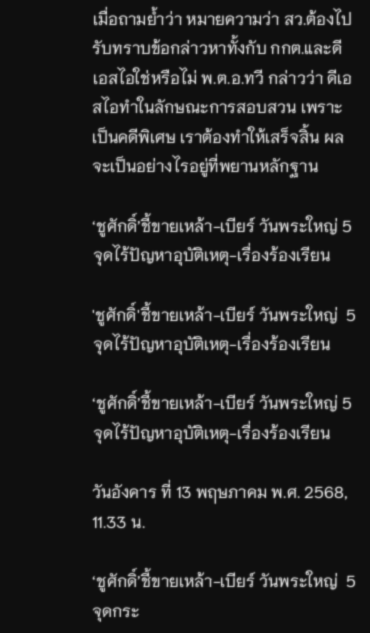เมื่อถามย้ำว่า หมายความว่า สว.ต้องไปรับทราบข้อกล่าวหาทั้งกับ กกต.และดีเอสไอใช่หรือไม่ พ.ต.อ.ทวี กล่าวว่า ดีเอสไอทำในลักษณะการสอบสวน เพราะเป็นคดีพิเศษ เราต้องทำให้เสร็จสิ้น ผลจะเป็นอย่างไรอยู่ที่พยานหลักฐาน

‘ชูศักดิ์’ชี้ขายเหล้า-เบียร์ วันพระใหญ่ 5 จุดไร้ปัญหาอุบัติเหตุ-เรื่องร้องเรียน

'ชูศักดิ์'ชี้ขายเหล้า-เบียร์ วันพระใหญ่  5 จุดไร้ปัญหาอุบัติเหตุ-เรื่องร้องเรียน

‘ชูศักดิ์’ชี้ขายเหล้า-เบียร์ วันพระใหญ่ 5 จุดไร้ปัญหาอุบัติเหตุ-เรื่องร้องเรียน

วันอังคาร ที่ 13 พฤษภาคม พ.ศ. 2568, 11.33 น.

‘ชูศักดิ์’ชี้ขายเหล้า-เบียร์ วันพระใหญ่  5 จุดกระ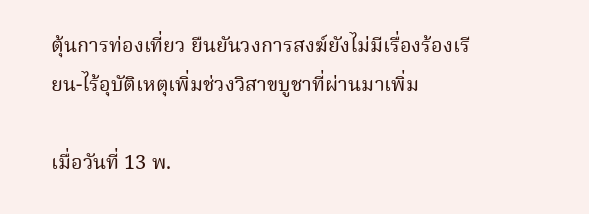ตุ้นการท่องเที่ยว ยืนยันวงการสงฆ์ยังไม่มีเรื่องร้องเรียน-ไร้อุบัติเหตุเพิ่มช่วงวิสาขบูชาที่ผ่านมาเพิ่ม

เมื่อวันที่ 13 พ.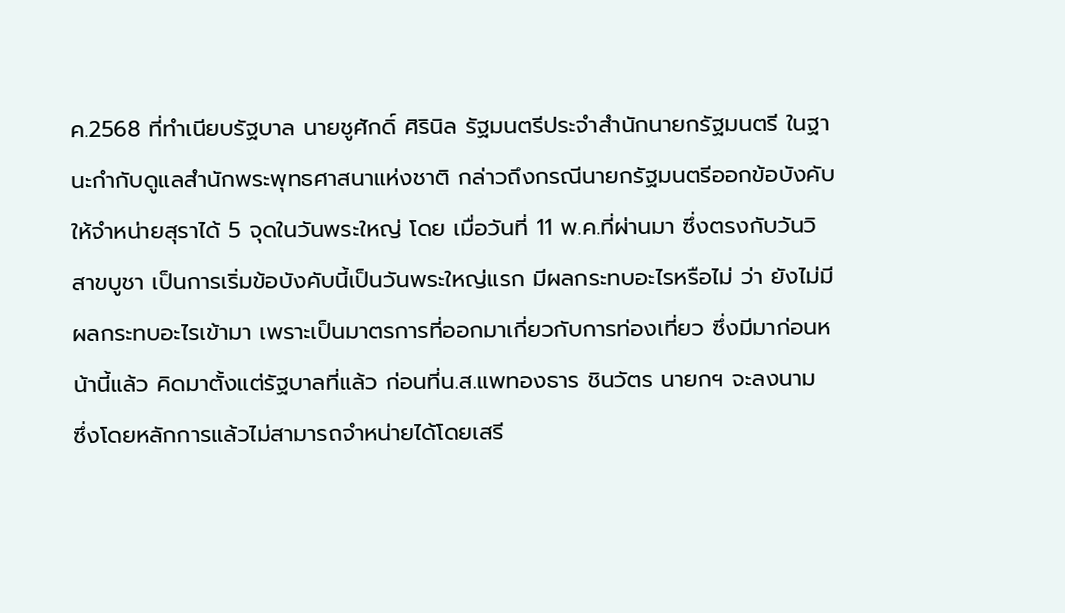ค.2568 ที่ทำเนียบรัฐบาล นายชูศักดิ์ ศิรินิล รัฐมนตรีประจำสำนักนายกรัฐมนตรี ในฐานะกำกับดูแลสำนักพระพุทธศาสนาแห่งชาติ กล่าวถึงกรณีนายกรัฐมนตรีออกข้อบังคับให้จำหน่ายสุราได้ 5 จุดในวันพระใหญ่ โดย เมื่อวันที่ 11 พ.ค.ที่ผ่านมา ซึ่งตรงกับวันวิสาขบูชา เป็นการเริ่มข้อบังคับนี้เป็นวันพระใหญ่แรก มีผลกระทบอะไรหรือไม่ ว่า ยังไม่มีผลกระทบอะไรเข้ามา เพราะเป็นมาตรการที่ออกมาเกี่ยวกับการท่องเที่ยว ซึ่งมีมาก่อนหน้านี้แล้ว คิดมาตั้งแต่รัฐบาลที่แล้ว ก่อนที่น.ส.แพทองธาร ชินวัตร นายกฯ จะลงนาม ซึ่งโดยหลักการแล้วไม่สามารถจำหน่ายได้โดยเสรี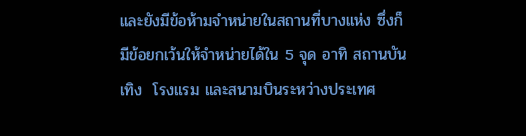และยังมีข้อห้ามจำหน่ายในสถานที่บางแห่ง ซึ่งก็มีข้อยกเว้นให้จำหน่ายได้ใน 5 จุด อาทิ สถานบันเทิง  โรงแรม และสนามบินระหว่างประเทศ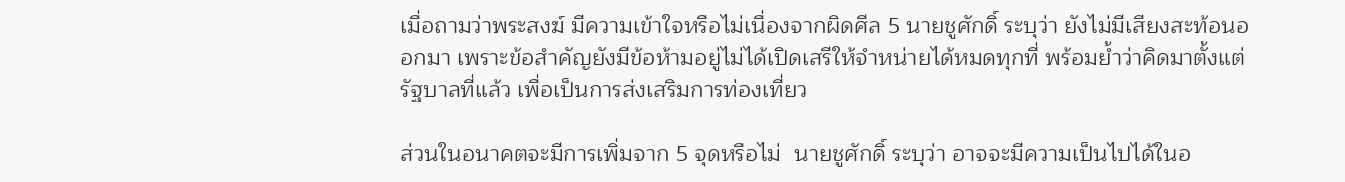เมื่อถามว่าพระสงฆ์ มีความเข้าใจหรือไม่เนื่องจากผิดศีล 5 นายชูศักดิ์ ระบุว่า ยังไม่มีเสียงสะท้อนออกมา เพราะข้อสำคัญยังมีข้อห้ามอยู่ไม่ได้เปิดเสรีให้จำหน่ายได้หมดทุกที่ พร้อมย้ำว่าคิดมาตั้งแต่รัฐบาลที่แล้ว เพื่อเป็นการส่งเสริมการท่องเที่ยว

ส่วนในอนาคตจะมีการเพิ่มจาก 5 จุดหรือไม่  นายชูศักดิ์ ระบุว่า อาจจะมีความเป็นไปได้ในอ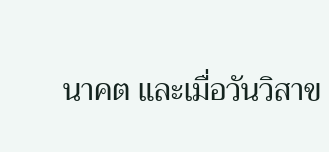นาคต และเมื่อวันวิสาข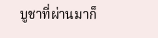บูชาที่ผ่านมาก็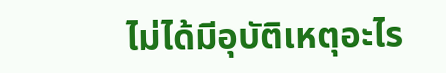ไม่ได้มีอุบัติเหตุอะไร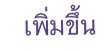เพิ่มขึ้น